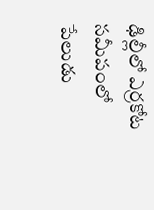ఢిల్లీలో ఎర్రకోట సమీపంలో పేలుడు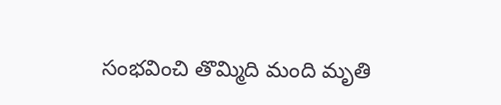సంభవించి తొమ్మిది మంది మృతి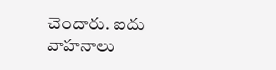చెందారు. ఐదు వాహనాలు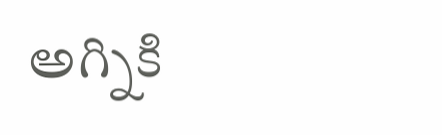అగ్నికి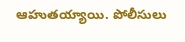ఆహుతయ్యాయి. పోలీసులు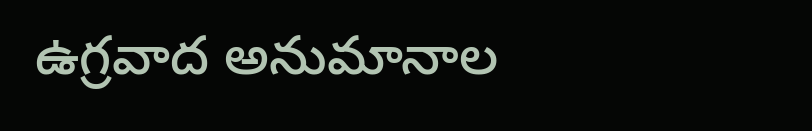ఉగ్రవాద అనుమానాల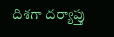దిశగా దర్యాప్తు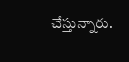చేస్తున్నారు.